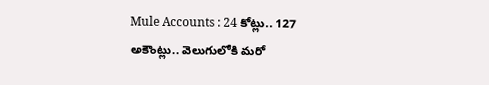Mule Accounts : 24 కోట్లు.. 127 అకౌంట్లు.. వెలుగులోకి మరో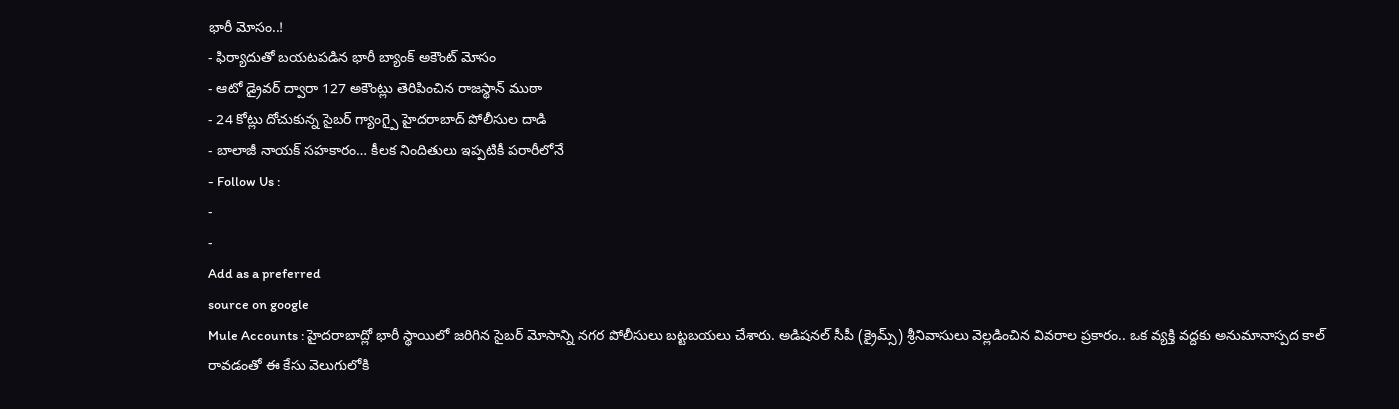భారీ మోసం..!
- ఫిర్యాదుతో బయటపడిన భారీ బ్యాంక్ అకౌంట్ మోసం
- ఆటో డ్రైవర్ ద్వారా 127 అకౌంట్లు తెరిపించిన రాజస్థాన్ ముఠా
- 24 కోట్లు దోచుకున్న సైబర్ గ్యాంగ్పై హైదరాబాద్ పోలీసుల దాడి
- బాలాజీ నాయక్ సహకారం… కీలక నిందితులు ఇప్పటికీ పరారీలోనే
- Follow Us :
-
-
Add as a preferred
source on google
Mule Accounts : హైదరాబాద్లో భారీ స్థాయిలో జరిగిన సైబర్ మోసాన్ని నగర పోలీసులు బట్టబయలు చేశారు. అడిషనల్ సీపీ (క్రైమ్స్) శ్రీనివాసులు వెల్లడించిన వివరాల ప్రకారం.. ఒక వ్యక్తి వద్దకు అనుమానాస్పద కాల్ రావడంతో ఈ కేసు వెలుగులోకి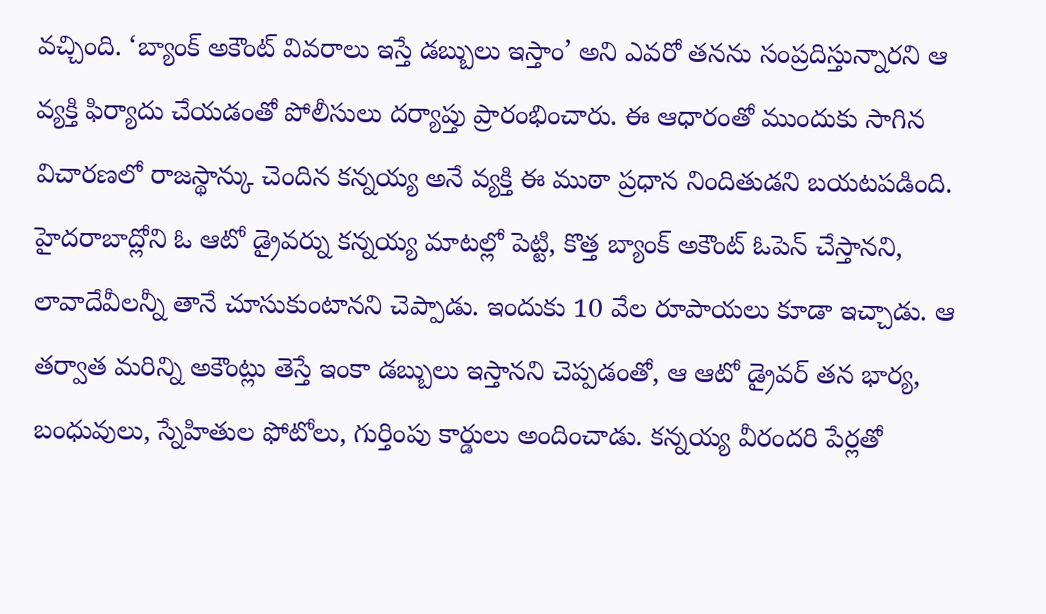వచ్చింది. ‘బ్యాంక్ అకౌంట్ వివరాలు ఇస్తే డబ్బులు ఇస్తాం’ అని ఎవరో తనను సంప్రదిస్తున్నారని ఆ వ్యక్తి ఫిర్యాదు చేయడంతో పోలీసులు దర్యాప్తు ప్రారంభించారు. ఈ ఆధారంతో ముందుకు సాగిన విచారణలో రాజస్థాన్కు చెందిన కన్నయ్య అనే వ్యక్తి ఈ ముఠా ప్రధాన నిందితుడని బయటపడింది.
హైదరాబాద్లోని ఓ ఆటో డ్రైవర్ను కన్నయ్య మాటల్లో పెట్టి, కొత్త బ్యాంక్ అకౌంట్ ఓపెన్ చేస్తానని, లావాదేవీలన్నీ తానే చూసుకుంటానని చెప్పాడు. ఇందుకు 10 వేల రూపాయలు కూడా ఇచ్చాడు. ఆ తర్వాత మరిన్ని అకౌంట్లు తెస్తే ఇంకా డబ్బులు ఇస్తానని చెప్పడంతో, ఆ ఆటో డ్రైవర్ తన భార్య, బంధువులు, స్నేహితుల ఫోటోలు, గుర్తింపు కార్డులు అందించాడు. కన్నయ్య వీరందరి పేర్లతో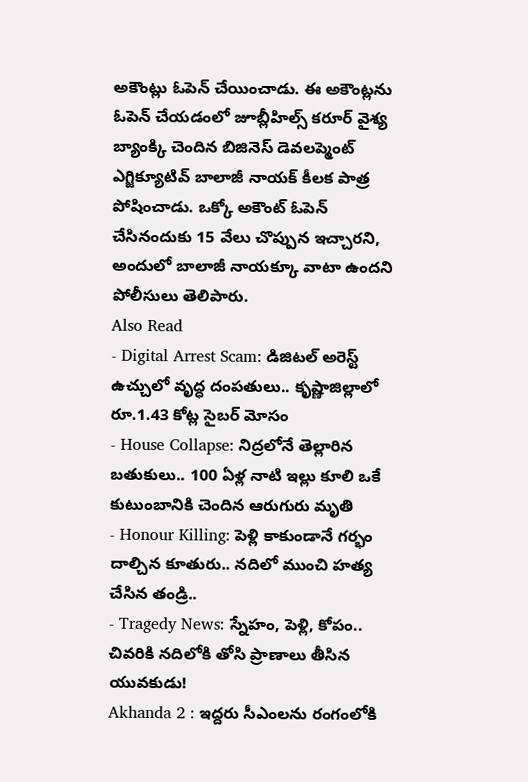అకౌంట్లు ఓపెన్ చేయించాడు. ఈ అకౌంట్లను ఓపెన్ చేయడంలో జూబ్లీహిల్స్ కరూర్ వైశ్య బ్యాంక్కి చెందిన బిజినెస్ డెవలప్మెంట్ ఎగ్జిక్యూటివ్ బాలాజీ నాయక్ కీలక పాత్ర పోషించాడు. ఒక్కో అకౌంట్ ఓపెన్ చేసినందుకు 15 వేలు చొప్పున ఇచ్చారని, అందులో బాలాజీ నాయక్కూ వాటా ఉందని పోలీసులు తెలిపారు.
Also Read
- Digital Arrest Scam: డిజిటల్ అరెస్ట్ ఉచ్చులో వృద్ధ దంపతులు.. కృష్ణాజిల్లాలో రూ.1.43 కోట్ల సైబర్ మోసం
- House Collapse: నిద్రలోనే తెల్లారిన బతుకులు.. 100 ఏళ్ల నాటి ఇల్లు కూలి ఒకే కుటుంబానికి చెందిన ఆరుగురు మృతి
- Honour Killing: పెళ్లి కాకుండానే గర్భం దాల్చిన కూతురు.. నదిలో ముంచి హత్య చేసిన తండ్రి..
- Tragedy News: స్నేహం, పెళ్లి, కోపం.. చివరికి నదిలోకి తోసి ప్రాణాలు తీసిన యువకుడు!
Akhanda 2 : ఇద్దరు సీఎంలను రంగంలోకి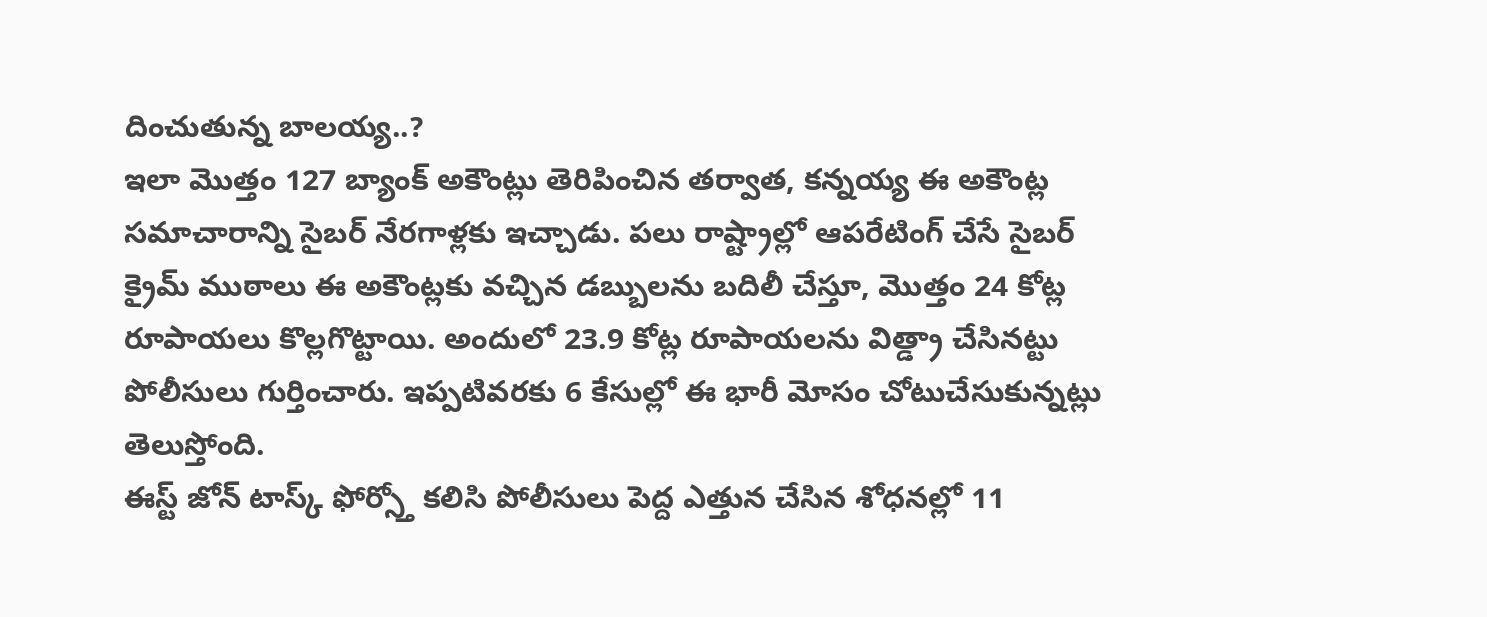దించుతున్న బాలయ్య..?
ఇలా మొత్తం 127 బ్యాంక్ అకౌంట్లు తెరిపించిన తర్వాత, కన్నయ్య ఈ అకౌంట్ల సమాచారాన్ని సైబర్ నేరగాళ్లకు ఇచ్చాడు. పలు రాష్ట్రాల్లో ఆపరేటింగ్ చేసే సైబర్ క్రైమ్ ముఠాలు ఈ అకౌంట్లకు వచ్చిన డబ్బులను బదిలీ చేస్తూ, మొత్తం 24 కోట్ల రూపాయలు కొల్లగొట్టాయి. అందులో 23.9 కోట్ల రూపాయలను విత్డ్రా చేసినట్టు పోలీసులు గుర్తించారు. ఇప్పటివరకు 6 కేసుల్లో ఈ భారీ మోసం చోటుచేసుకున్నట్లు తెలుస్తోంది.
ఈస్ట్ జోన్ టాస్క్ ఫోర్స్తో కలిసి పోలీసులు పెద్ద ఎత్తున చేసిన శోధనల్లో 11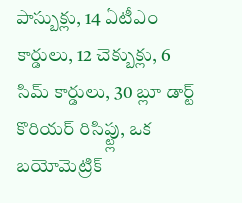పాస్బుక్లు, 14 ఏటీఎం కార్డులు, 12 చెక్బుక్లు, 6 సిమ్ కార్డులు, 30 బ్లూ డార్ట్ కొరియర్ రిసిప్ట్లు, ఒక బయోమెట్రిక్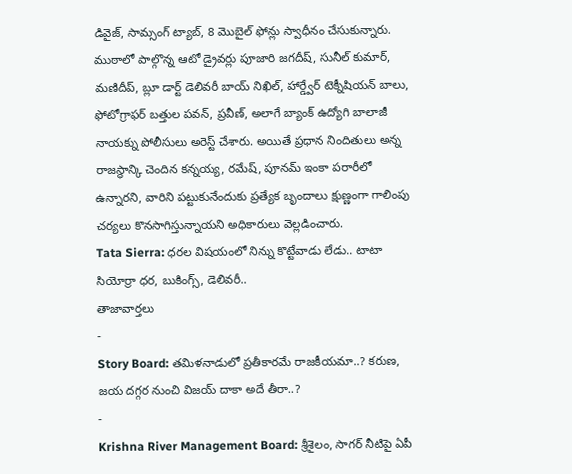డివైజ్, సామ్సంగ్ ట్యాబ్, 8 మొబైల్ ఫోన్లు స్వాధీనం చేసుకున్నారు. ముఠాలో పాల్గొన్న ఆటో డ్రైవర్లు పూజారి జగదీష్, సునీల్ కుమార్, మణిదీప్, బ్లూ డార్ట్ డెలివరీ బాయ్ నిఖిల్, హార్డ్వేర్ టెక్నీషియన్ బాలు, ఫోటోగ్రాఫర్ బత్తుల పవన్, ప్రవీణ్, అలాగే బ్యాంక్ ఉద్యోగి బాలాజీ నాయక్ను పోలీసులు అరెస్ట్ చేశారు. అయితే ప్రధాన నిందితులు అన్న రాజస్థాన్కి చెందిన కన్నయ్య, రమేష్, పూనమ్ ఇంకా పరారీలో ఉన్నారని, వారిని పట్టుకునేందుకు ప్రత్యేక బృందాలు క్షుణ్ణంగా గాలింపు చర్యలు కొనసాగిస్తున్నాయని అధికారులు వెల్లడించారు.
Tata Sierra: ధరల విషయంలో నిన్ను కొట్టేవాడు లేడు.. టాటా సియోర్రా ధర, బుకింగ్స్, డెలివరీ..
తాజావార్తలు
-
Story Board: తమిళనాడులో ప్రతీకారమే రాజకీయమా..? కరుణ, జయ దగ్గర నుంచి విజయ్ దాకా అదే తీరా..?
-
Krishna River Management Board: శ్రీశైలం, సాగర్ నీటిపై ఏపీ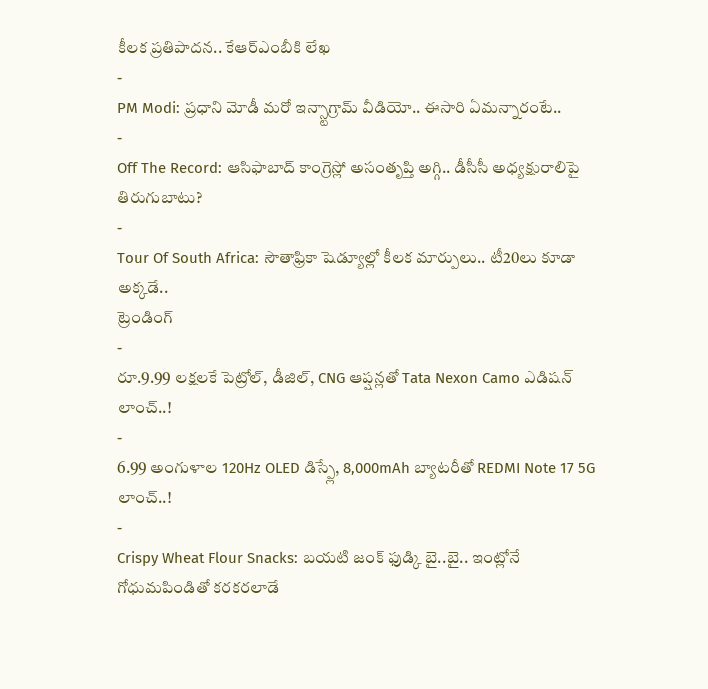కీలక ప్రతిపాదన.. కేఆర్ఎంబీకి లేఖ
-
PM Modi: ప్రధాని మోడీ మరో ఇన్స్టాగ్రామ్ వీడియో.. ఈసారి ఏమన్నారంటే..
-
Off The Record: ఆసిఫాబాద్ కాంగ్రెస్లో అసంతృప్తి అగ్గి.. డీసీసీ అధ్యక్షురాలిపై తిరుగుబాటు?
-
Tour Of South Africa: సౌతాఫ్రికా షెడ్యూల్లో కీలక మార్పులు.. టీ20లు కూడా అక్కడే..
ట్రెండింగ్
-
రూ.9.99 లక్షలకే పెట్రోల్, డీజిల్, CNG ఆప్షన్లతో Tata Nexon Camo ఎడిషన్ లాంచ్..!
-
6.99 అంగుళాల 120Hz OLED డిస్ప్లే, 8,000mAh బ్యాటరీతో REDMI Note 17 5G లాంచ్..!
-
Crispy Wheat Flour Snacks: బయటి జంక్ ఫుడ్కి బై..బై.. ఇంట్లోనే గోధుమపిండితో కరకరలాడే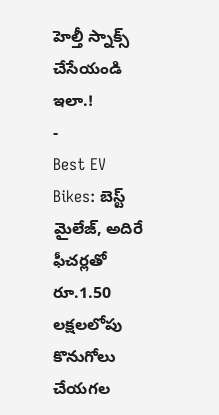హెల్తీ స్నాక్స్ చేసేయండి ఇలా.!
-
Best EV Bikes: బెస్ట్ మైలేజ్, అదిరే ఫీచర్లతో రూ.1.50 లక్షలలోపు కొనుగోలు చేయగల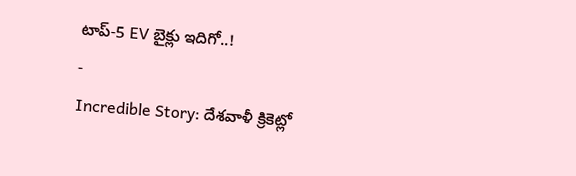టాప్-5 EV బైక్లు ఇదిగో..!
-
Incredible Story: దేశవాళీ క్రికెట్లో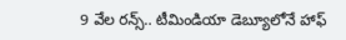9 వేల రన్స్.. టీమిండియా డెబ్యూలోనే హాఫ్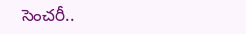సెంచరీ..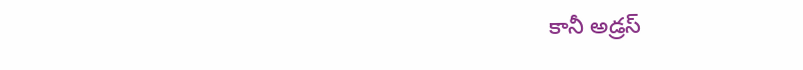కానీ అడ్రస్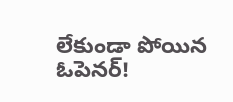లేకుండా పోయిన ఓపెనర్!